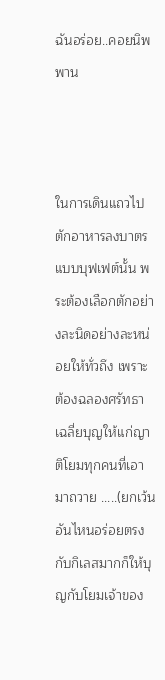ฉันอร่อย..คอยนิพพาน



ในการเดินแถวไปตักอาหารลงบาตรแบบบุฟเฟต์นั้น พระต้องเลือกตักอย่างละนิดอย่างละหน่อยให้ทั่วถึง เพราะต้องฉลองศรัทธาเฉลี่ยบุญให้แก่ญาติโยมทุกคนที่เอามาถวาย .....(ยกเว้นอันไหนอร่อยตรงกับกิเลสมากก็ให้บุญกับโยมเจ้าของ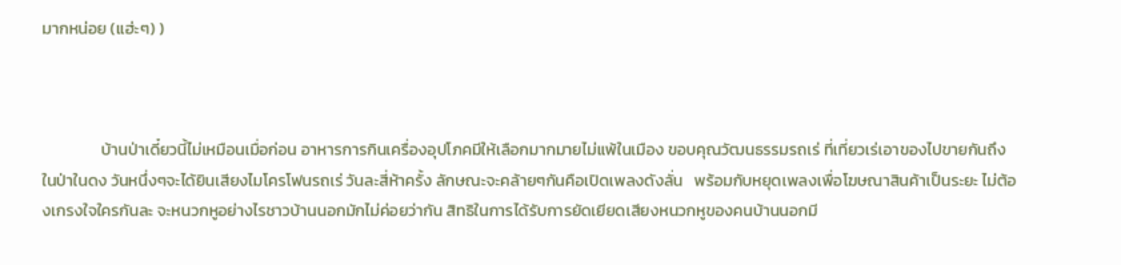มากหน่อย (แฮ่ะๆ) )



                บ้านป่าเดี๋ยวนี้ไม่เหมือนเมื่อก่อน อาหารการกินเครื่องอุปโภคมีให้เลือกมากมายไม่แพ้ในเมือง ขอบคุณวัฒนธรรมรถเร่ ที่เที่ยวเร่เอาของไปขายกันถึงในป่าในดง วันหนึ่งๆจะได้ยินเสียงไมโครโฟนรถเร่ วันละสี่ห้าครั้ง ลักษณะจะคล้ายๆกันคือเปิดเพลงดังลั่น   พร้อมกับหยุดเพลงเพื่อโฆษณาสินค้าเป็นระยะ ไม่ต้องเกรงใจใครกันละ จะหนวกหูอย่างไรชาวบ้านนอกมักไม่ค่อยว่ากัน สิทธิในการได้รับการยัดเยียดเสียงหนวกหูของคนบ้านนอกมี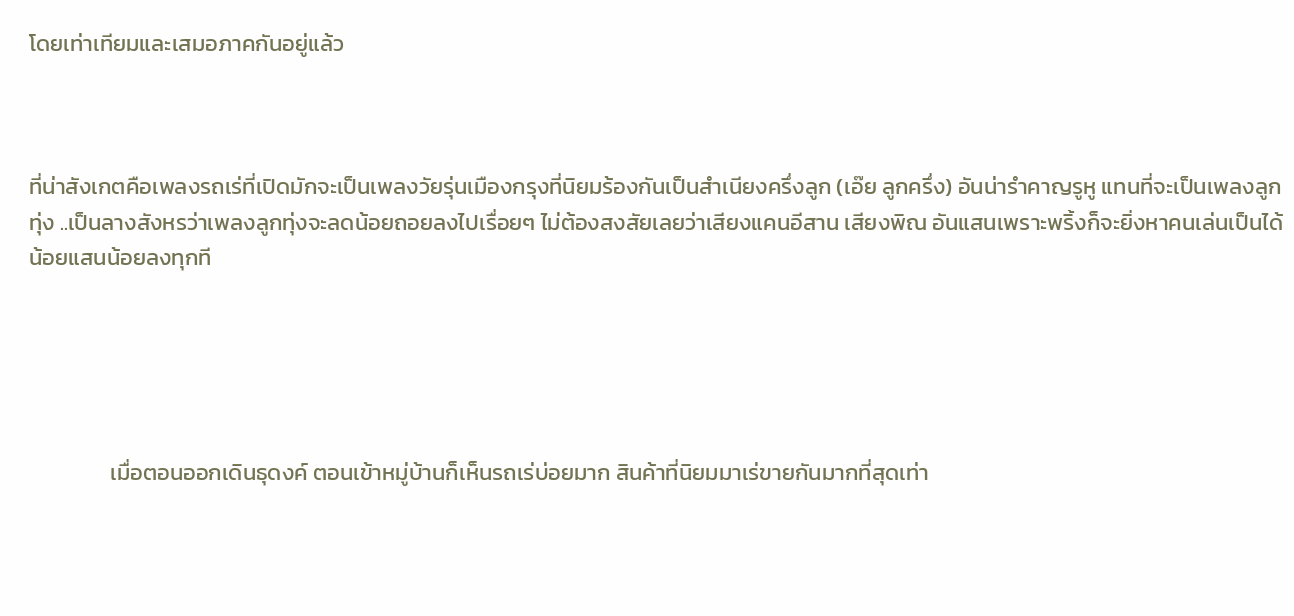โดยเท่าเทียมและเสมอภาคกันอยู่แล้ว



ที่น่าสังเกตคือเพลงรถเร่ที่เปิดมักจะเป็นเพลงวัยรุ่นเมืองกรุงที่นิยมร้องกันเป็นสำเนียงครึ่งลูก (เอ๊ย ลูกครึ่ง) อันน่ารำคาญรูหู แทนที่จะเป็นเพลงลูกทุ่ง ..เป็นลางสังหรว่าเพลงลูกทุ่งจะลดน้อยถอยลงไปเรื่อยๆ ไม่ต้องสงสัยเลยว่าเสียงแคนอีสาน เสียงพิณ อันแสนเพราะพริ้งก็จะยิ่งหาคนเล่นเป็นได้น้อยแสนน้อยลงทุกที





                เมื่อตอนออกเดินธุดงค์ ตอนเข้าหมู่บ้านก็เห็นรถเร่บ่อยมาก สินค้าที่นิยมมาเร่ขายกันมากที่สุดเท่า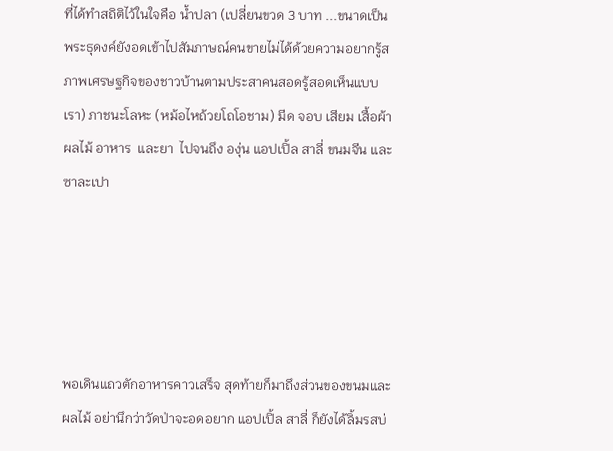ที่ได้ทำสถิติไว้ในใจคือ น้ำปลา (เปลี่ยนขวด 3 บาท ...ขนาดเป็นพระธุดงค์ยังอดเข้าไปสัมภาษณ์คนขายไม่ได้ด้วยความอยากรู้สภาพเศรษฐกิจของชาวบ้านตามประสาคนสอดรู้สอดเห็นแบบเรา) ภาชนะโลหะ (หม้อไหถ้วยโถโอชาม) มีด จอบ เสียม เสื้อผ้า ผลไม้ อาหาร  และยา  ไปจนถึง องุ่น แอปเปิ้ล สาลี่ ขนมจีน และ ซาละเปา





พอเดินแถวตักอาหารคาวเสร็จ สุดท้ายก็มาถึงส่วนของขนมและผลไม้ อย่านึกว่าวัดป่าจะอดอยาก แอปเปิ้ล สาลี่ ก็ยังได้ลิ้มรสบ่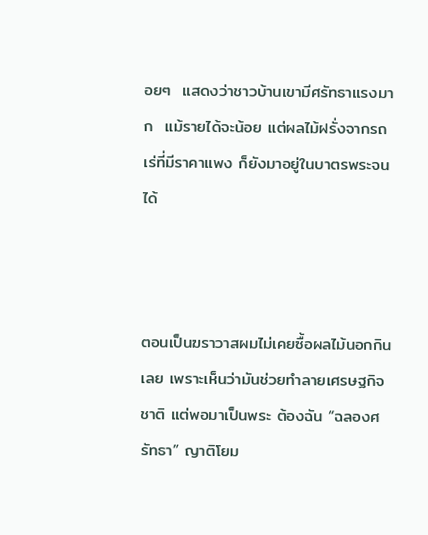อยๆ  แสดงว่าชาวบ้านเขามีศรัทธาแรงมาก  แม้รายได้จะน้อย แต่ผลไม้ฝรั่งจากรถเร่ที่มีราคาแพง ก็ยังมาอยู่ในบาตรพระจนได้



ตอนเป็นฆราวาสผมไม่เคยซื้อผลไม้นอกกินเลย เพราะเห็นว่ามันช่วยทำลายเศรษฐกิจชาติ แต่พอมาเป็นพระ ต้องฉัน “ฉลองศรัทธา” ญาติโยม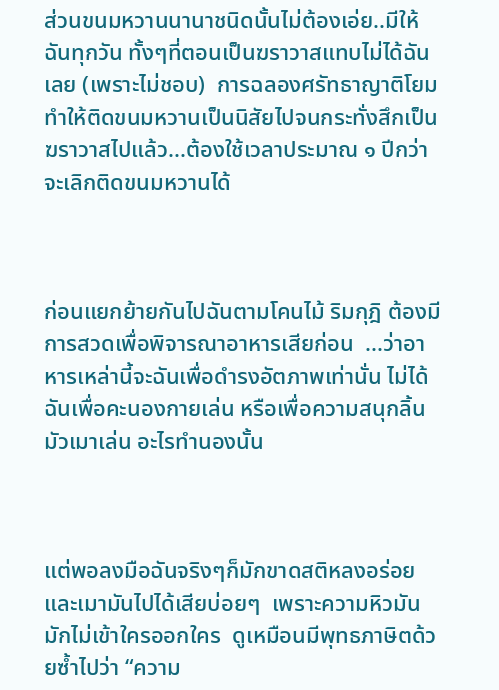ส่วนขนมหวานนานาชนิดนั้นไม่ต้องเอ่ย..มีให้ฉันทุกวัน ทั้งๆที่ตอนเป็นฆราวาสแทบไม่ได้ฉันเลย (เพราะไม่ชอบ)  การฉลองศรัทธาญาติโยมทำให้ติดขนมหวานเป็นนิสัยไปจนกระทั่งสึกเป็นฆราวาสไปแล้ว...ต้องใช้เวลาประมาณ ๑ ปีกว่าจะเลิกติดขนมหวานได้



ก่อนแยกย้ายกันไปฉันตามโคนไม้ ริมกุฎิ ต้องมีการสวดเพื่อพิจารณาอาหารเสียก่อน  ...ว่าอาหารเหล่านี้จะฉันเพื่อดำรงอัตภาพเท่านั่น ไม่ได้ฉันเพื่อคะนองกายเล่น หรือเพื่อความสนุกลิ้นมัวเมาเล่น อะไรทำนองนั้น



แต่พอลงมือฉันจริงๆก็มักขาดสติหลงอร่อยและเมามันไปได้เสียบ่อยๆ  เพราะความหิวมันมักไม่เข้าใครออกใคร  ดูเหมือนมีพุทธภาษิตด้วยซ้ำไปว่า “ความ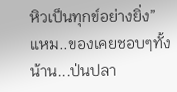หิวเป็นทุกข์อย่างยิ่ง”   แหม..ของเคยชอบๆทั้งน้าน...ป่นปลา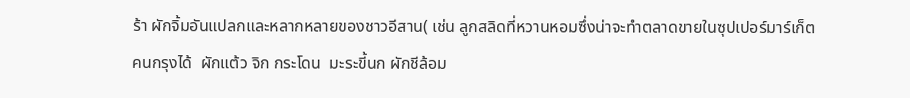ร้า ผักจิ้มอันแปลกและหลากหลายของชาวอีสาน( เช่น ลูกสลิดที่หวานหอมซึ่งน่าจะทำตลาดขายในซุปเปอร์มาร์เก็ตคนกรุงได้  ผักแต้ว จิก กระโดน  มะระขี้นก ผักชีล้อม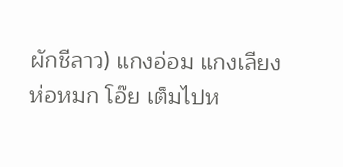ผักชีลาว) แกงอ่อม แกงเลียง ห่อหมก โอ๊ย เต็มไปห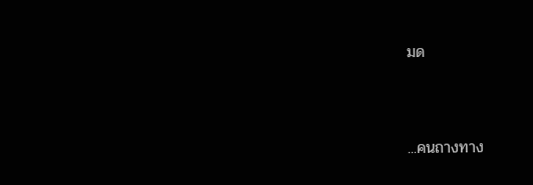มด



...คนถางทาง